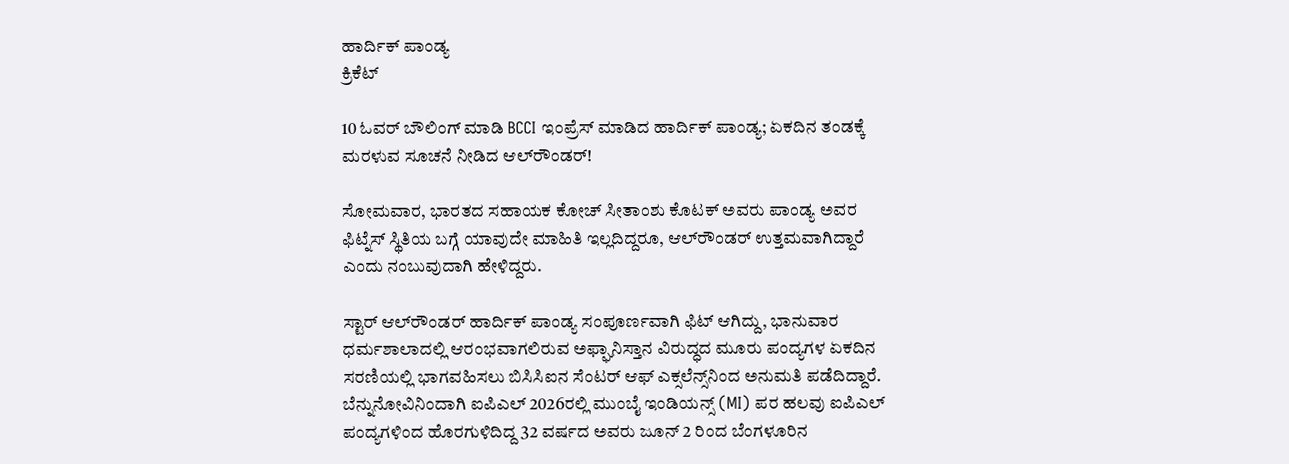ಹಾರ್ದಿಕ್ ಪಾಂಡ್ಯ
ಕ್ರಿಕೆಟ್

10 ಓವರ್ ಬೌಲಿಂಗ್ ಮಾಡಿ BCCI ಇಂಪ್ರೆಸ್ ಮಾಡಿದ ಹಾರ್ದಿಕ್ ಪಾಂಡ್ಯ; ಏಕದಿನ ತಂಡಕ್ಕೆ ಮರಳುವ ಸೂಚನೆ ನೀಡಿದ ಆಲ್‌ರೌಂಡರ್!

ಸೋಮವಾರ, ಭಾರತದ ಸಹಾಯಕ ಕೋಚ್ ಸೀತಾಂಶು ಕೊಟಕ್ ಅವರು ಪಾಂಡ್ಯ ಅವರ ಫಿಟ್ನೆಸ್ ಸ್ಥಿತಿಯ ಬಗ್ಗೆ ಯಾವುದೇ ಮಾಹಿತಿ ಇಲ್ಲದಿದ್ದರೂ, ಆಲ್‌ರೌಂಡರ್ ಉತ್ತಮವಾಗಿದ್ದಾರೆ ಎಂದು ನಂಬುವುದಾಗಿ ಹೇಳಿದ್ದರು.

ಸ್ಟಾರ್ ಆಲ್‌ರೌಂಡರ್ ಹಾರ್ದಿಕ್ ಪಾಂಡ್ಯ ಸಂಪೂರ್ಣವಾಗಿ ಫಿಟ್ ಆಗಿದ್ದು, ಭಾನುವಾರ ಧರ್ಮಶಾಲಾದಲ್ಲಿ ಆರಂಭವಾಗಲಿರುವ ಅಫ್ಘಾನಿಸ್ತಾನ ವಿರುದ್ಧದ ಮೂರು ಪಂದ್ಯಗಳ ಏಕದಿನ ಸರಣಿಯಲ್ಲಿ ಭಾಗವಹಿಸಲು ಬಿಸಿಸಿಐನ ಸೆಂಟರ್ ಆಫ್ ಎಕ್ಸಲೆನ್ಸ್‌ನಿಂದ ಅನುಮತಿ ಪಡೆದಿದ್ದಾರೆ. ಬೆನ್ನುನೋವಿನಿಂದಾಗಿ ಐಪಿಎಲ್ 2026ರಲ್ಲಿ ಮುಂಬೈ ಇಂಡಿಯನ್ಸ್ (MI) ಪರ ಹಲವು ಐಪಿಎಲ್ ಪಂದ್ಯಗಳಿಂದ ಹೊರಗುಳಿದಿದ್ದ 32 ವರ್ಷದ ಅವರು ಜೂನ್ 2 ರಿಂದ ಬೆಂಗಳೂರಿನ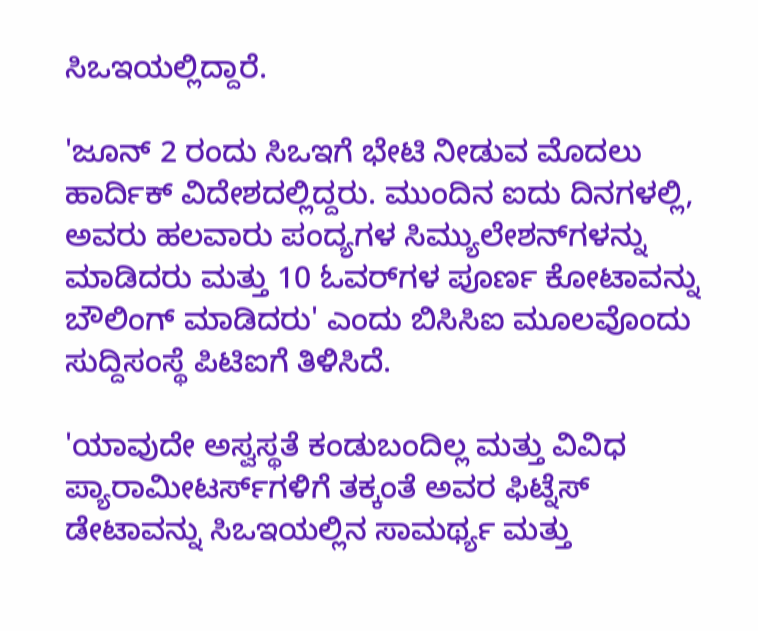ಸಿಒಇಯಲ್ಲಿದ್ದಾರೆ.

'ಜೂನ್ 2 ರಂದು ಸಿಒಇಗೆ ಭೇಟಿ ನೀಡುವ ಮೊದಲು ಹಾರ್ದಿಕ್ ವಿದೇಶದಲ್ಲಿದ್ದರು. ಮುಂದಿನ ಐದು ದಿನಗಳಲ್ಲಿ, ಅವರು ಹಲವಾರು ಪಂದ್ಯಗಳ ಸಿಮ್ಯುಲೇಶನ್‌ಗಳನ್ನು ಮಾಡಿದರು ಮತ್ತು 10 ಓವರ್‌ಗಳ ಪೂರ್ಣ ಕೋಟಾವನ್ನು ಬೌಲಿಂಗ್ ಮಾಡಿದರು' ಎಂದು ಬಿಸಿಸಿಐ ಮೂಲವೊಂದು ಸುದ್ದಿಸಂಸ್ಥೆ ಪಿಟಿಐಗೆ ತಿಳಿಸಿದೆ.

'ಯಾವುದೇ ಅಸ್ವಸ್ಥತೆ ಕಂಡುಬಂದಿಲ್ಲ ಮತ್ತು ವಿವಿಧ ಪ್ಯಾರಾಮೀಟರ್ಸ್‌ಗಳಿಗೆ ತಕ್ಕಂತೆ ಅವರ ಫಿಟ್ನೆಸ್ ಡೇಟಾವನ್ನು ಸಿಒಇಯಲ್ಲಿನ ಸಾಮರ್ಥ್ಯ ಮತ್ತು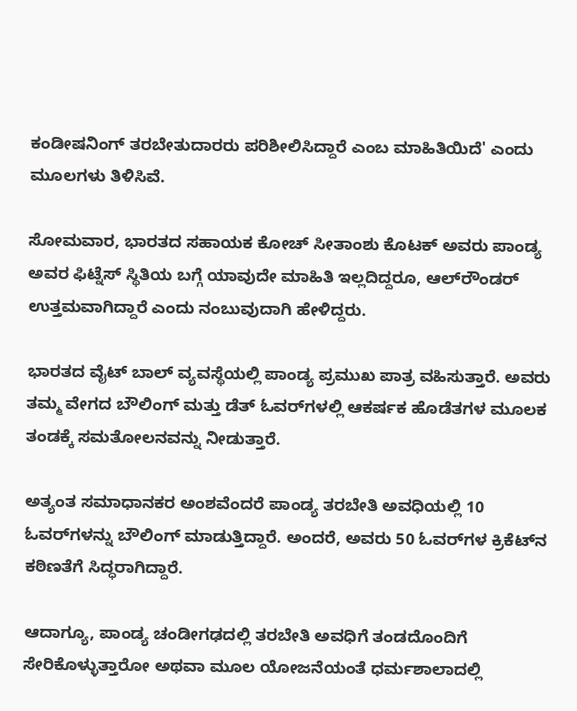ಕಂಡೀಷನಿಂಗ್ ತರಬೇತುದಾರರು ಪರಿಶೀಲಿಸಿದ್ದಾರೆ ಎಂಬ ಮಾಹಿತಿಯಿದೆ' ಎಂದು ಮೂಲಗಳು ತಿಳಿಸಿವೆ.

ಸೋಮವಾರ, ಭಾರತದ ಸಹಾಯಕ ಕೋಚ್ ಸೀತಾಂಶು ಕೊಟಕ್ ಅವರು ಪಾಂಡ್ಯ ಅವರ ಫಿಟ್ನೆಸ್ ಸ್ಥಿತಿಯ ಬಗ್ಗೆ ಯಾವುದೇ ಮಾಹಿತಿ ಇಲ್ಲದಿದ್ದರೂ, ಆಲ್‌ರೌಂಡರ್ ಉತ್ತಮವಾಗಿದ್ದಾರೆ ಎಂದು ನಂಬುವುದಾಗಿ ಹೇಳಿದ್ದರು.

ಭಾರತದ ವೈಟ್ ಬಾಲ್ ವ್ಯವಸ್ಥೆಯಲ್ಲಿ ಪಾಂಡ್ಯ ಪ್ರಮುಖ ಪಾತ್ರ ವಹಿಸುತ್ತಾರೆ. ಅವರು ತಮ್ಮ ವೇಗದ ಬೌಲಿಂಗ್ ಮತ್ತು ಡೆತ್ ಓವರ್‌ಗಳಲ್ಲಿ ಆಕರ್ಷಕ ಹೊಡೆತಗಳ ಮೂಲಕ ತಂಡಕ್ಕೆ ಸಮತೋಲನವನ್ನು ನೀಡುತ್ತಾರೆ.

ಅತ್ಯಂತ ಸಮಾಧಾನಕರ ಅಂಶವೆಂದರೆ ಪಾಂಡ್ಯ ತರಬೇತಿ ಅವಧಿಯಲ್ಲಿ 10 ಓವರ್‌ಗಳನ್ನು ಬೌಲಿಂಗ್ ಮಾಡುತ್ತಿದ್ದಾರೆ. ಅಂದರೆ, ಅವರು 50 ಓವರ್‌ಗಳ ಕ್ರಿಕೆಟ್‌ನ ಕಠಿಣತೆಗೆ ಸಿದ್ಧರಾಗಿದ್ದಾರೆ.

ಆದಾಗ್ಯೂ, ಪಾಂಡ್ಯ ಚಂಡೀಗಢದಲ್ಲಿ ತರಬೇತಿ ಅವಧಿಗೆ ತಂಡದೊಂದಿಗೆ ಸೇರಿಕೊಳ್ಳುತ್ತಾರೋ ಅಥವಾ ಮೂಲ ಯೋಜನೆಯಂತೆ ಧರ್ಮಶಾಲಾದಲ್ಲಿ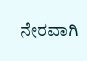ನೇರವಾಗಿ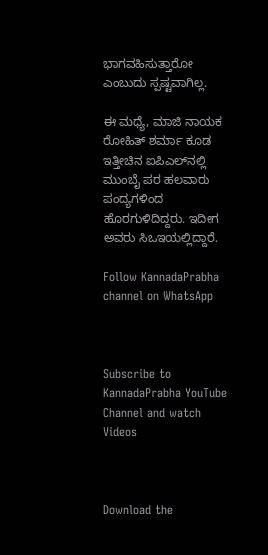ಭಾಗವಹಿಸುತ್ತಾರೋ ಎಂಬುದು ಸ್ಪಷ್ಟವಾಗಿಲ್ಲ.

ಈ ಮಧ್ಯೆ, ಮಾಜಿ ನಾಯಕ ರೋಹಿತ್ ಶರ್ಮಾ ಕೂಡ ಇತ್ತೀಚಿನ ಐಪಿಎಲ್‌ನಲ್ಲಿ ಮುಂಬೈ ಪರ ಹಲವಾರು ಪಂದ್ಯಗಳಿಂದ ಹೊರಗುಳಿದಿದ್ದರು. ಇದೀಗ ಅವರು ಸಿಒಇಯಲ್ಲಿದ್ದಾರೆ.

Follow KannadaPrabha channel on WhatsApp



Subscribe to KannadaPrabha YouTube Channel and watch Videos



Download the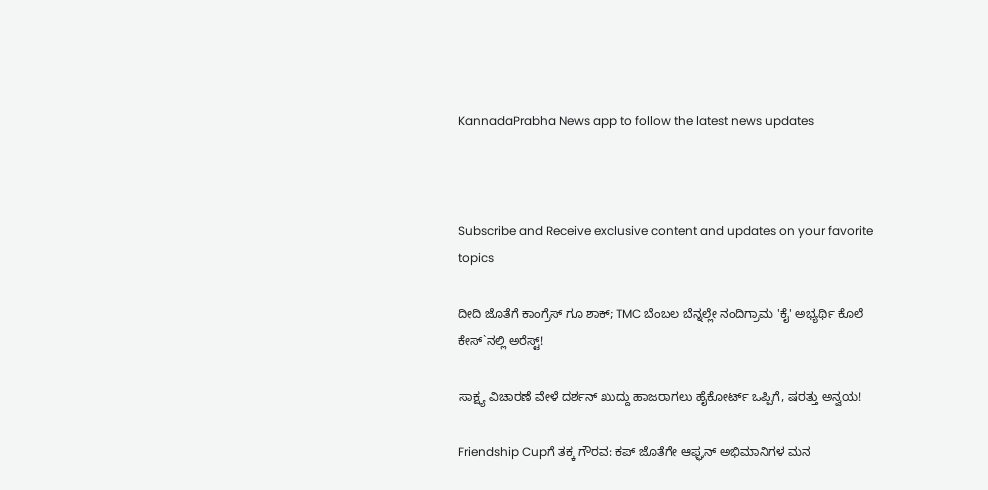KannadaPrabha News app to follow the latest news updates



Subscribe and Receive exclusive content and updates on your favorite topics

ದೀದಿ ಜೊತೆಗೆ ಕಾಂಗ್ರೆಸ್ ಗೂ ಶಾಕ್; TMC ಬೆಂಬಲ ಬೆನ್ನಲ್ಲೇ ನಂದಿಗ್ರಾಮ 'ಕೈ' ಅಭ್ಯರ್ಥಿ ಕೊಲೆ ಕೇಸ್`ನಲ್ಲಿ ಅರೆಸ್ಟ್!

ಸಾಕ್ಷ್ಯ ವಿಚಾರಣೆ ವೇಳೆ ದರ್ಶನ್ ಖುದ್ದು ಹಾಜರಾಗಲು ಹೈಕೋರ್ಟ್ ಒಪ್ಪಿಗೆ, ಷರತ್ತು ಅನ್ವಯ!

Friendship Cupಗೆ ತಕ್ಕ ಗೌರವ: ಕಪ್ ಜೊತೆಗೇ ಆಫ್ಘನ್ ಅಭಿಮಾನಿಗಳ ಮನ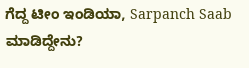ಗೆದ್ದ ಟೀಂ ಇಂಡಿಯಾ, Sarpanch Saab ಮಾಡಿದ್ದೇನು?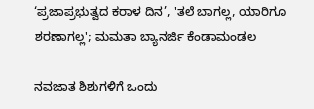‘ಪ್ರಜಾಪ್ರಭುತ್ವದ ಕರಾಳ ದಿನ’, 'ತಲೆ ಬಾಗಲ್ಲ, ಯಾರಿಗೂ ಶರಣಾಗಲ್ಲ'; ಮಮತಾ ಬ್ಯಾನರ್ಜಿ ಕೆಂಡಾಮಂಡಲ

ನವಜಾತ ಶಿಶುಗಳಿಗೆ ಒಂದು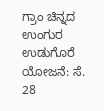ಗ್ರಾಂ ಚಿನ್ನದ ಉಂಗುರ ಉಡುಗೊರೆ ಯೋಜನೆ: ಸೆ. 28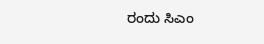ರಂದು ಸಿಎಂ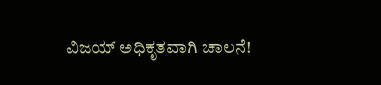ವಿಜಯ್ ಅಧಿಕೃತವಾಗಿ ಚಾಲನೆ!